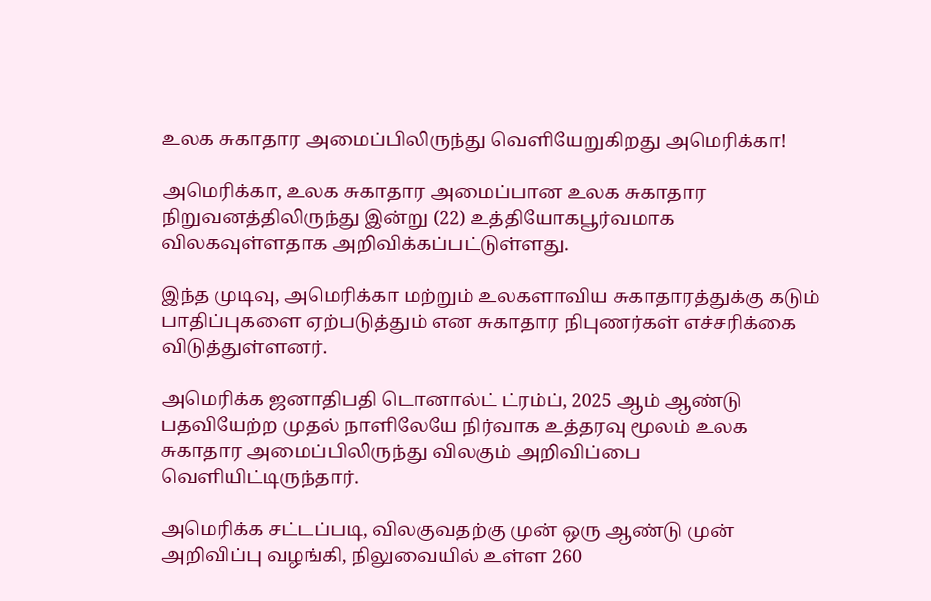உலக சுகாதார அமைப்பிலிருந்து வெளியேறுகிறது அமெரிக்கா!

அமெரிக்கா, உலக சுகாதார அமைப்பான உலக சுகாதார நிறுவனத்திலிருந்து இன்று (22) உத்தியோகபூர்வமாக விலகவுள்ளதாக அறிவிக்கப்பட்டுள்ளது.

இந்த முடிவு, அமெரிக்கா மற்றும் உலகளாவிய சுகாதாரத்துக்கு கடும் பாதிப்புகளை ஏற்படுத்தும் என சுகாதார நிபுணர்கள் எச்சரிக்கை விடுத்துள்ளனர்.

அமெரிக்க ஜனாதிபதி டொனால்ட் ட்ரம்ப், 2025 ஆம் ஆண்டு பதவியேற்ற முதல் நாளிலேயே நிர்வாக உத்தரவு மூலம் உலக சுகாதார அமைப்பிலிருந்து விலகும் அறிவிப்பை வெளியிட்டிருந்தார்.

அமெரிக்க சட்டப்படி, விலகுவதற்கு முன் ஒரு ஆண்டு முன் அறிவிப்பு வழங்கி, நிலுவையில் உள்ள 260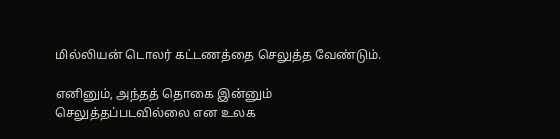மில்லியன் டொலர் கட்டணத்தை செலுத்த வேண்டும்.

எனினும், அந்தத் தொகை இன்னும் செலுத்தப்படவில்லை என உலக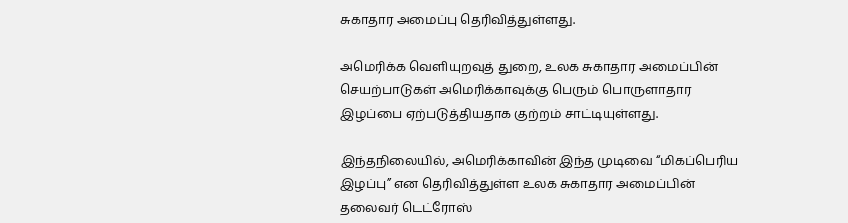சுகாதார அமைப்பு தெரிவித்துள்ளது.

அமெரிக்க வெளியுறவுத் துறை, உலக சுகாதார அமைப்பின் செயற்பாடுகள் அமெரிக்காவுக்கு பெரும் பொருளாதார இழப்பை ஏற்படுத்தியதாக குற்றம் சாட்டியுள்ளது.

இந்தநிலையில், அமெரிக்காவின் இந்த முடிவை “மிகப்பெரிய இழப்பு” என தெரிவித்துள்ள உலக சுகாதார அமைப்பின் தலைவர் டெட்ரோஸ்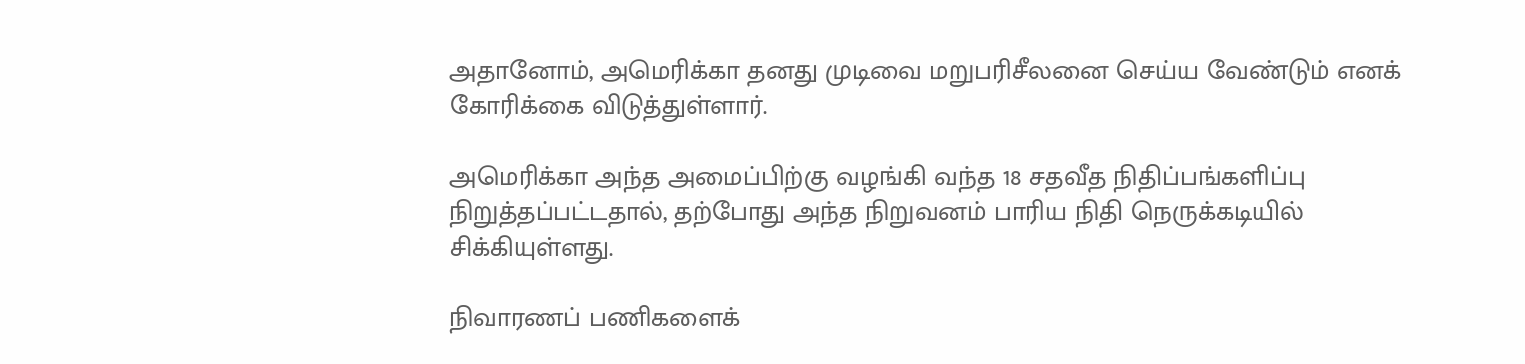அதானோம், அமெரிக்கா தனது முடிவை மறுபரிசீலனை செய்ய வேண்டும் எனக் கோரிக்கை விடுத்துள்ளார்.

அமெரிக்கா அந்த அமைப்பிற்கு வழங்கி வந்த 18 சதவீத நிதிப்பங்களிப்பு நிறுத்தப்பட்டதால், தற்போது அந்த நிறுவனம் பாரிய நிதி நெருக்கடியில் சிக்கியுள்ளது.

நிவாரணப் பணிகளைக்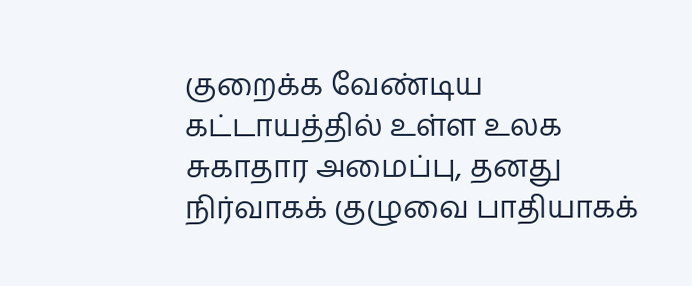குறைக்க வேண்டிய கட்டாயத்தில் உள்ள உலக சுகாதார அமைப்பு, தனது நிர்வாகக் குழுவை பாதியாகக்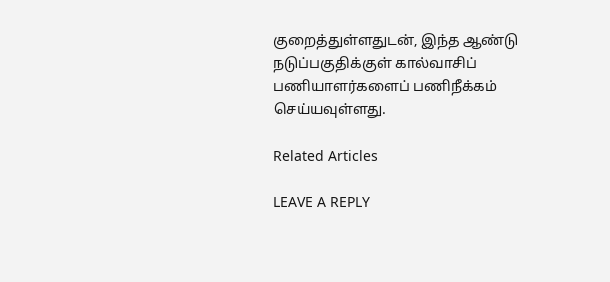குறைத்துள்ளதுடன், இந்த ஆண்டு நடுப்பகுதிக்குள் கால்வாசிப் பணியாளர்களைப் பணிநீக்கம் செய்யவுள்ளது.

Related Articles

LEAVE A REPLY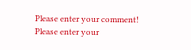Please enter your comment!
Please enter your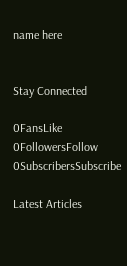name here


Stay Connected

0FansLike
0FollowersFollow
0SubscribersSubscribe

Latest Articles